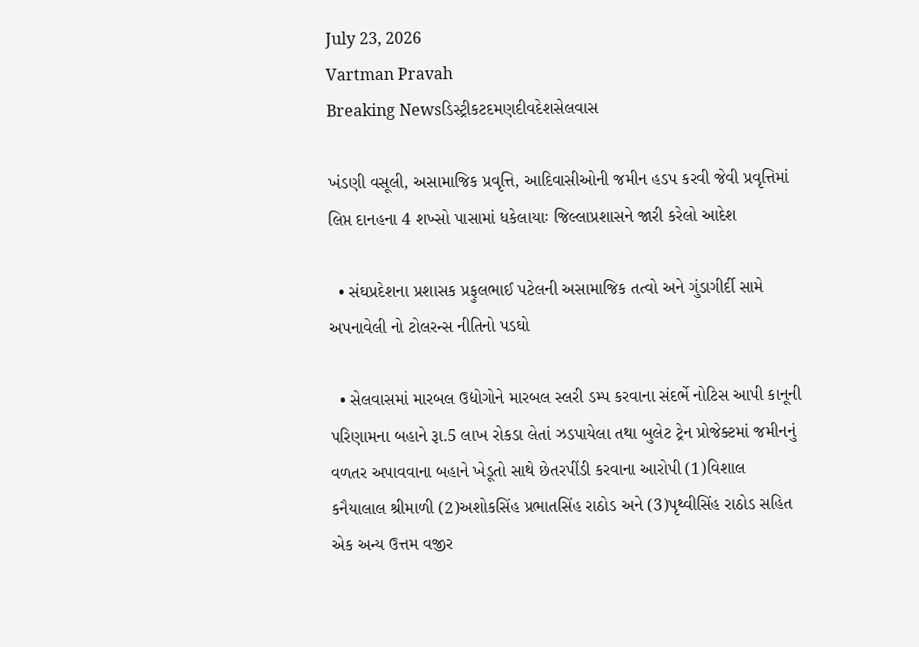July 23, 2026
Vartman Pravah
Breaking Newsડિસ્ટ્રીકટદમણદીવદેશસેલવાસ

ખંડણી વસૂલી, અસામાજિક પ્રવૃત્તિ, આદિવાસીઓની જમીન હડપ કરવી જેવી પ્રવૃત્તિમાં લિપ્ત દાનહના 4 શખ્‍સો પાસામાં ધકેલાયાઃ જિલ્લાપ્રશાસને જારી કરેલો આદેશ

  • સંઘપ્રદેશના પ્રશાસક પ્રફુલભાઈ પટેલની અસામાજિક તત્‍વો અને ગુંડાગીર્દી સામે અપનાવેલી નો ટોલરન્‍સ નીતિનો પડઘો

  • સેલવાસમાં મારબલ ઉદ્યોગોને મારબલ સ્‍લરી ડમ્‍પ કરવાના સંદર્ભે નોટિસ આપી કાનૂની પરિણામના બહાને રૂા.5 લાખ રોકડા લેતાં ઝડપાયેલા તથા બુલેટ ટ્રેન પ્રોજેક્‍ટમાં જમીનનું વળતર અપાવવાના બહાને ખેડૂતો સાથે છેતરપીંડી કરવાના આરોપી (1)વિશાલ કનૈયાલાલ શ્રીમાળી (2)અશોકસિંહ પ્રભાતસિંહ રાઠોડ અને (3)પૃથ્‍વીસિંહ રાઠોડ સહિત એક અન્‍ય ઉત્તમ વજીર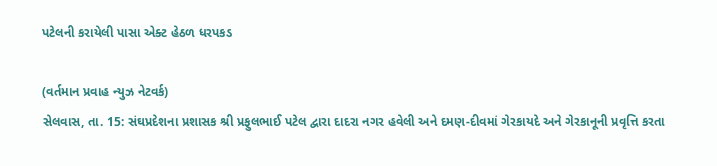પટેલની કરાયેલી પાસા એક્‍ટ હેઠળ ધરપકડ

(વર્તમાન પ્રવાહ ન્‍યુઝ નેટવર્ક)
સેલવાસ, તા. 15: સંઘપ્રદેશના પ્રશાસક શ્રી પ્રફુલભાઈ પટેલ દ્વારા દાદરા નગર હવેલી અને દમણ-દીવમાં ગેરકાયદે અને ગેરકાનૂની પ્રવૃત્તિ કરતા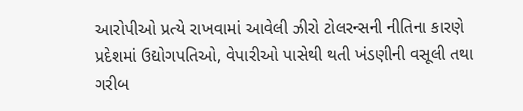આરોપીઓ પ્રત્‍યે રાખવામાં આવેલી ઝીરો ટોલરન્‍સની નીતિના કારણે પ્રદેશમાં ઉદ્યોગપતિઓ, વેપારીઓ પાસેથી થતી ખંડણીની વસૂલી તથા ગરીબ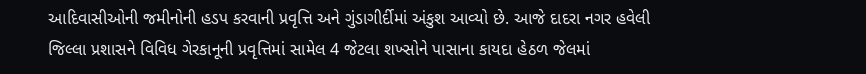આદિવાસીઓની જમીનોની હડપ કરવાની પ્રવૃત્તિ અને ગુંડાગીર્દીમાં અંકુશ આવ્‍યો છે. આજે દાદરા નગર હવેલી જિલ્લા પ્રશાસને વિવિધ ગેરકાનૂની પ્રવૃત્તિમાં સામેલ 4 જેટલા શખ્‍સોને પાસાના કાયદા હેઠળ જેલમાં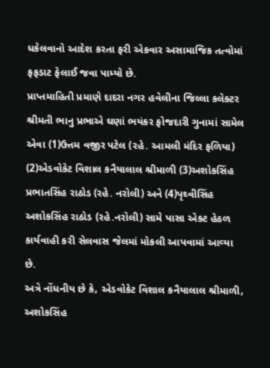ધકેલવાનો આદેશ કરતા ફરી એકવાર અસામાજિક તત્‍વોમાં ફફડાટ ફેલાઈ જવા પામ્‍યો છે.
પ્રાપ્તમાહિતી પ્રમાણે દાદરા નગર હવેલીના જિલ્લા કલેક્‍ટર શ્રીમતી ભાનુ પ્રભાએ ઘણાં ભયંકર ફોજદારી ગુનામાં સામેલ એવા (1)ઉત્તમ વજીર પટેલ (રહે. આમલી મંદિર ફળિયા) (2)એડવોકેટ વિશાલ કનૈયાલાલ શ્રીમાળી (3)અશોકસિંહ પ્રભાતસિંહ રાઠોડ (રહે. નરોલી) અને (4)પૃથ્‍વીસિંહ અશોકસિંહ રાઠોડ (રહે.નરોલી) સામે પાસા એક્‍ટ હેઠળ કાર્યવાહી કરી સેલવાસ જેલમાં મોકલી આપવામાં આવ્‍યા છે.
અત્રે નોંધનીય છે કે, એડવોકેટ વિશાલ કનૈયાલાલ શ્રીમાળી, અશોકસિંહ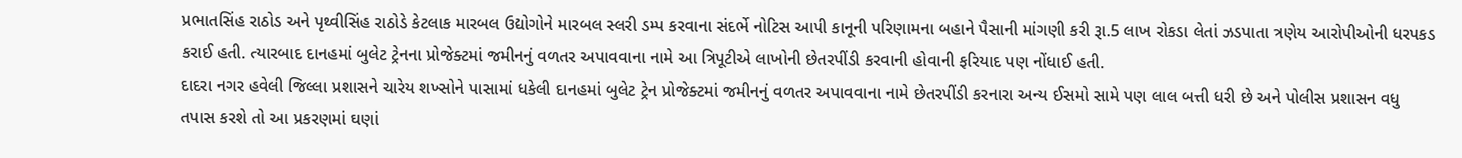પ્રભાતસિંહ રાઠોડ અને પૃથ્‍વીસિંહ રાઠોડે કેટલાક મારબલ ઉદ્યોગોને મારબલ સ્‍લરી ડમ્‍પ કરવાના સંદર્ભે નોટિસ આપી કાનૂની પરિણામના બહાને પૈસાની માંગણી કરી રૂા.5 લાખ રોકડા લેતાં ઝડપાતા ત્રણેય આરોપીઓની ધરપકડ કરાઈ હતી. ત્‍યારબાદ દાનહમાં બુલેટ ટ્રેનના પ્રોજેક્‍ટમાં જમીનનું વળતર અપાવવાના નામે આ ત્રિપૂટીએ લાખોની છેતરપીંડી કરવાની હોવાની ફરિયાદ પણ નોંધાઈ હતી.
દાદરા નગર હવેલી જિલ્લા પ્રશાસને ચારેય શખ્‍સોને પાસામાં ધકેલી દાનહમાં બુલેટ ટ્રેન પ્રોજેક્‍ટમાં જમીનનું વળતર અપાવવાના નામે છેતરપીંડી કરનારા અન્‍ય ઈસમો સામે પણ લાલ બત્તી ધરી છે અને પોલીસ પ્રશાસન વધુ તપાસ કરશે તો આ પ્રકરણમાં ઘણાં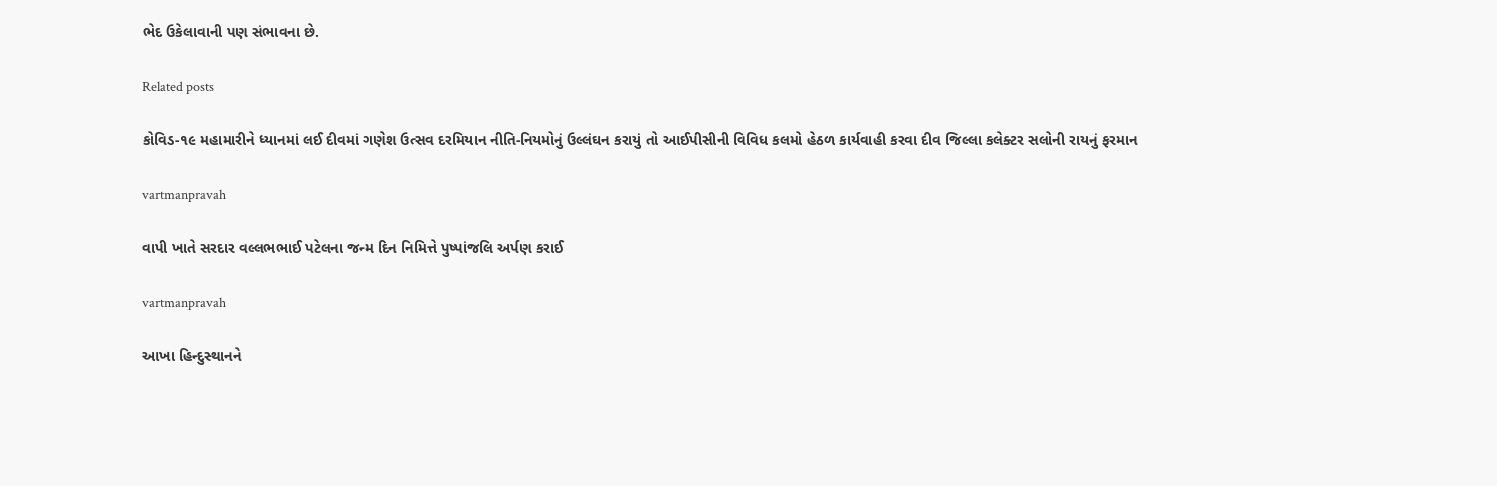ભેદ ઉકેલાવાની પણ સંભાવના છે.

Related posts

કોવિડ-૧૯ મહામારીને ધ્યાનમાં લઈ દીવમાં ગણેશ ઉત્સવ દરમિયાન નીતિ-નિયમોનું ઉલ્લંઘન કરાયું તો આઈપીસીની વિવિધ કલમો હેઠળ કાર્યવાહી કરવા દીવ જિલ્લા કલેક્ટર સલોની રાયનું ફરમાન

vartmanpravah

વાપી ખાતે સરદાર વલ્લભભાઈ પટેલના જન્મ દિન નિમિત્તે પુષ્પાંજલિ અર્પણ કરાઈ

vartmanpravah

આખા હિન્‍દુસ્‍થાનને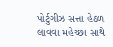પોર્ટુગીઝ સત્તા હેઠળ લાવવા મહેચ્‍છા સાથે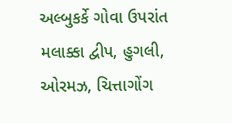અલ્‍બુકર્કે ગોવા ઉપરાંત મલાક્કા દ્વીપ, હુગલી, ઓરમઝ, ચિત્તાગોંગ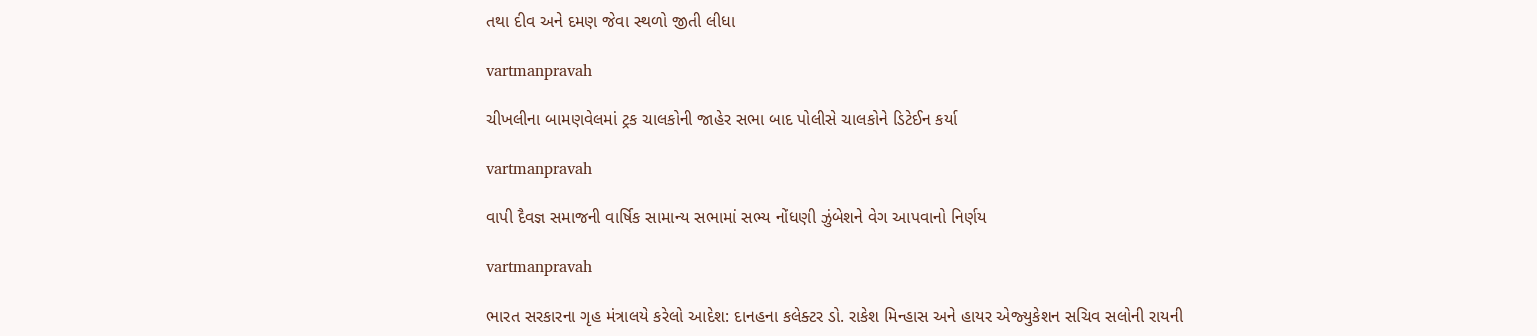તથા દીવ અને દમણ જેવા સ્‍થળો જીતી લીધા

vartmanpravah

ચીખલીના બામણવેલમાં ટ્રક ચાલકોની જાહેર સભા બાદ પોલીસે ચાલકોને ડિટેઈન કર્યા

vartmanpravah

વાપી દૈવજ્ઞ સમાજની વાર્ષિક સામાન્‍ય સભામાં સભ્‍ય નોંધણી ઝુંબેશને વેગ આપવાનો નિર્ણય

vartmanpravah

ભારત સરકારના ગૃહ મંત્રાલયે કરેલો આદેશ: દાનહના કલેક્‍ટર ડો. રાકેશ મિન્‍હાસ અને હાયર એજ્‍યુકેશન સચિવ સલોની રાયની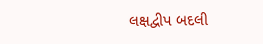લક્ષદ્વીપ બદલી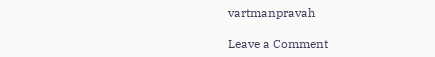vartmanpravah

Leave a Comment